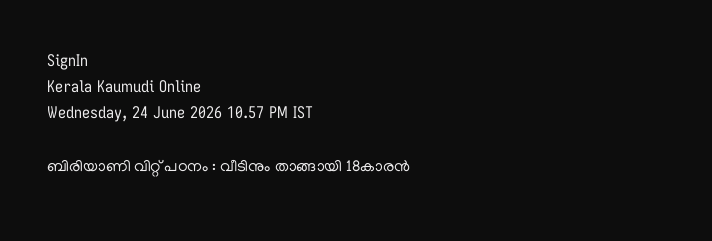SignIn
Kerala Kaumudi Online
Wednesday, 24 June 2026 10.57 PM IST

ബിരിയാണി വിറ്റ് പഠനം : വീടിനും താങ്ങായി 18കാരൻ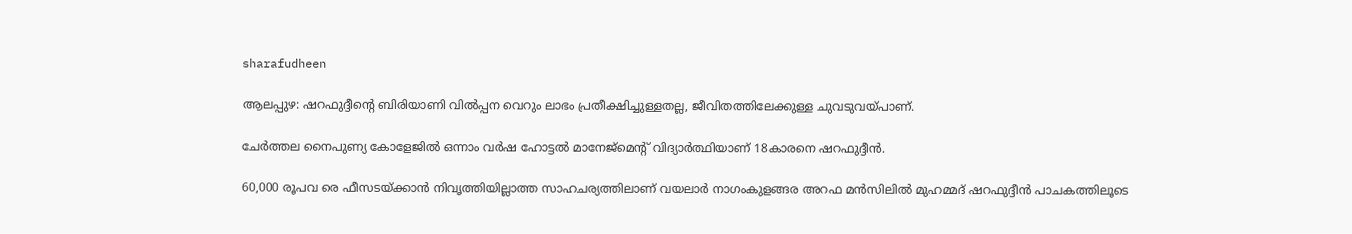sharafudheen

ആലപ്പുഴ: ഷറഫുദ്ദീന്റെ ബിരിയാണി വിൽപ്പന വെറും ലാഭം പ്രതീക്ഷിച്ചുള്ളതല്ല, ജീവിതത്തിലേക്കുള്ള ചുവടുവയ്പാണ്.

ചേർത്തല നൈപുണ്യ കോളേജിൽ ഒന്നാം വർഷ ഹോട്ടൽ മാനേജ്മെന്റ് വിദ്യാർത്ഥിയാണ് 18കാരനെ ഷറഫുദ്ദീൻ.

60,000 രൂപവ രെ ഫീസടയ്ക്കാൻ നിവൃത്തിയില്ലാത്ത സാഹചര്യത്തിലാണ് വയലാർ നാഗംകുളങ്ങര അറഫ മൻസിലിൽ മുഹമ്മദ് ഷറഫുദ്ദീൻ പാചകത്തിലൂടെ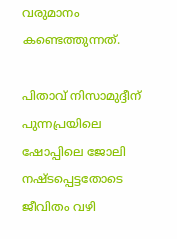വരുമാനം കണ്ടെത്തുന്നത്.

പിതാവ് നിസാമുദ്ദീന് പുന്നപ്രയിലെ ഷോപ്പിലെ ജോലി നഷ്ടപ്പെട്ടതോടെ ജീവിതം വഴി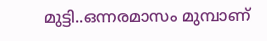മുട്ടി..ഒന്നരമാസം മുമ്പാണ്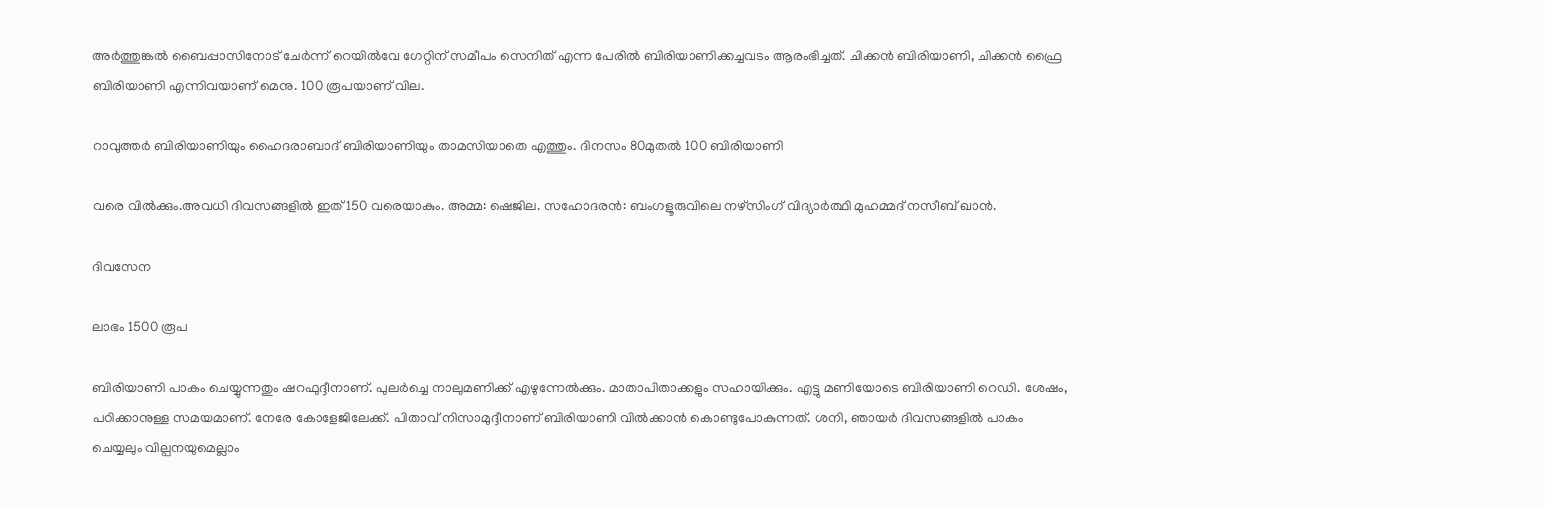അർത്തുങ്കൽ ബൈപ്പാസിനോട് ചേർന്ന് റെയിൽവേ ഗേറ്റിന് സമീപം സെനിത് എന്ന പേരിൽ ബിരിയാണിക്കച്ചവടം ആരംഭിച്ചത്. ചിക്കൻ ബിരിയാണി, ചിക്കൻ ഫ്രൈ ബിരിയാണി എന്നിവയാണ് മെനു. 100 രൂപയാണ് വില.

റാവുത്തർ ബിരിയാണിയും ഹൈദരാബാദ് ബിരിയാണിയും താമസിയാതെ എത്തും. ദിനസം 80മുതൽ 100 ബിരിയാണി

വരെ വിൽക്കും.അവധി ദിവസങ്ങളിൽ ഇത് 150 വരെയാകും. അമ്മ: ഷെജില. സഹോദരൻ: ബംഗളൂരുവിലെ നഴ്സിംഗ് വിദ്യാർത്ഥി മുഹമ്മദ് നസീബ് ഖാൻ.

ദിവസേന

ലാഭം 1500 രൂപ

ബിരിയാണി പാകം ചെയ്യുന്നതും ഷറഫുദ്ദീനാണ്. പുലർച്ചെ നാലുമണിക്ക് എഴുന്നേൽക്കും. മാതാപിതാക്കളും സഹായിക്കും. എട്ടു മണിയോടെ ബിരിയാണി റെഡി. ശേഷം, പഠിക്കാനുള്ള സമയമാണ്. നേരേ കോളേജിലേക്ക്. പിതാവ് നിസാമുദ്ദീനാണ് ബിരിയാണി വിൽക്കാൻ കൊണ്ടുപോകുന്നത്. ശനി, ഞായർ ദിവസങ്ങളിൽ പാകം ചെയ്യലും വില്പനയുമെല്ലാം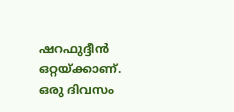ഷറഫുദ്ദീൻ ഒറ്റയ്ക്കാണ്. ഒരു ദിവസം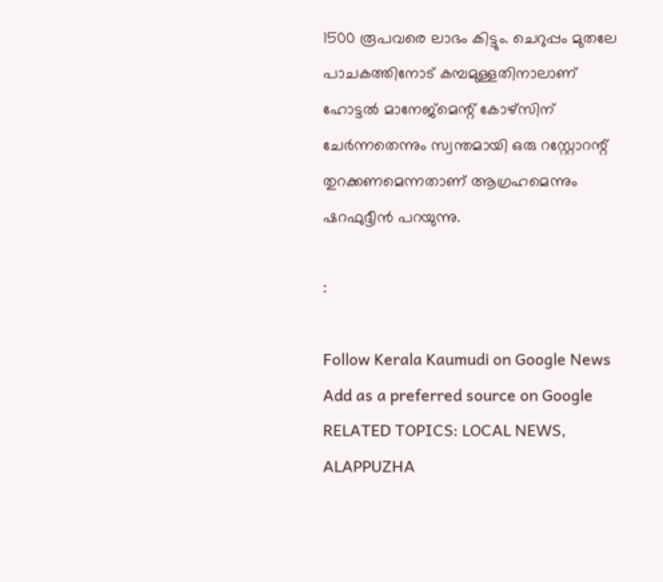1500 രൂപവരെ ലാഭം കിട്ടും. ചെറുപ്പം മുതലേ പാചകത്തിനോട് കമ്പമുള്ളതിനാലാണ് ഹോട്ടൽ മാനേജ്മെന്റ് കോഴ്സിന് ചേർന്നതെന്നും സ്വന്തമായി ഒരു റസ്റ്റോറന്റ് തുറക്കണമെന്നതാണ് ആഗ്രഹമെന്നും ഷറഫുദ്ദീൻ പറയുന്നു.

:

Follow Kerala Kaumudi on Google News Add as a preferred source on Google
RELATED TOPICS: LOCAL NEWS, ALAPPUZHA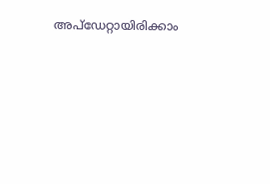അപ്ഡേറ്റായിരിക്കാം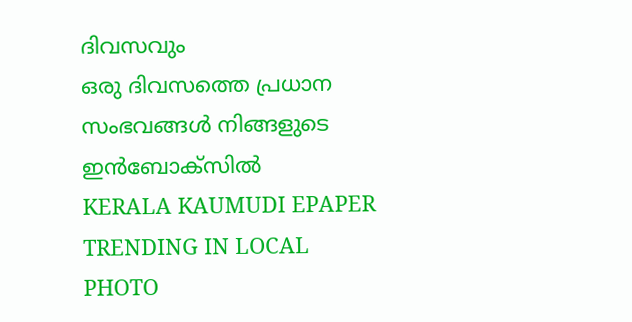ദിവസവും
ഒരു ദിവസത്തെ പ്രധാന സംഭവങ്ങൾ നിങ്ങളുടെ ഇൻബോക്സിൽ
KERALA KAUMUDI EPAPER
TRENDING IN LOCAL
PHOTO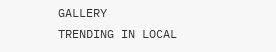GALLERY
TRENDING IN LOCAL